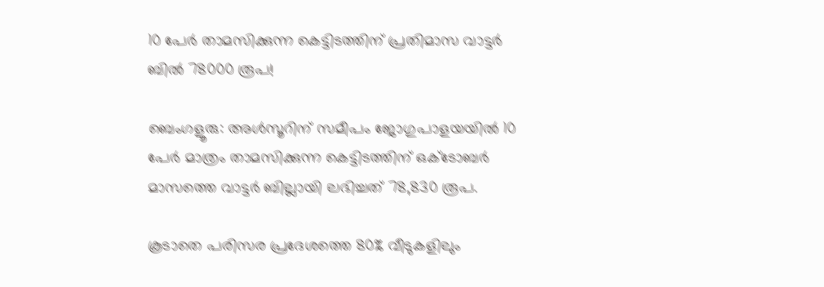10 പേർ താമസിക്കുന്ന കെട്ടിടത്തിന് പ്രതിമാസ വാട്ടർ ബിൽ 78000 രൂപ!

ബെംഗളൂരു: അൾസൂറിന് സമീപം ജോഗുപാളയയിൽ 10 പേർ മാത്രം താമസിക്കുന്ന കെട്ടിടത്തിന് ഒക്‌ടോബർ മാസത്തെ വാട്ടർ ബില്ലായി ലഭിച്ചത് 78,830 രൂപ.

കൂടാതെ പരിസര പ്രദേശത്തെ 80% വീടുകളിലും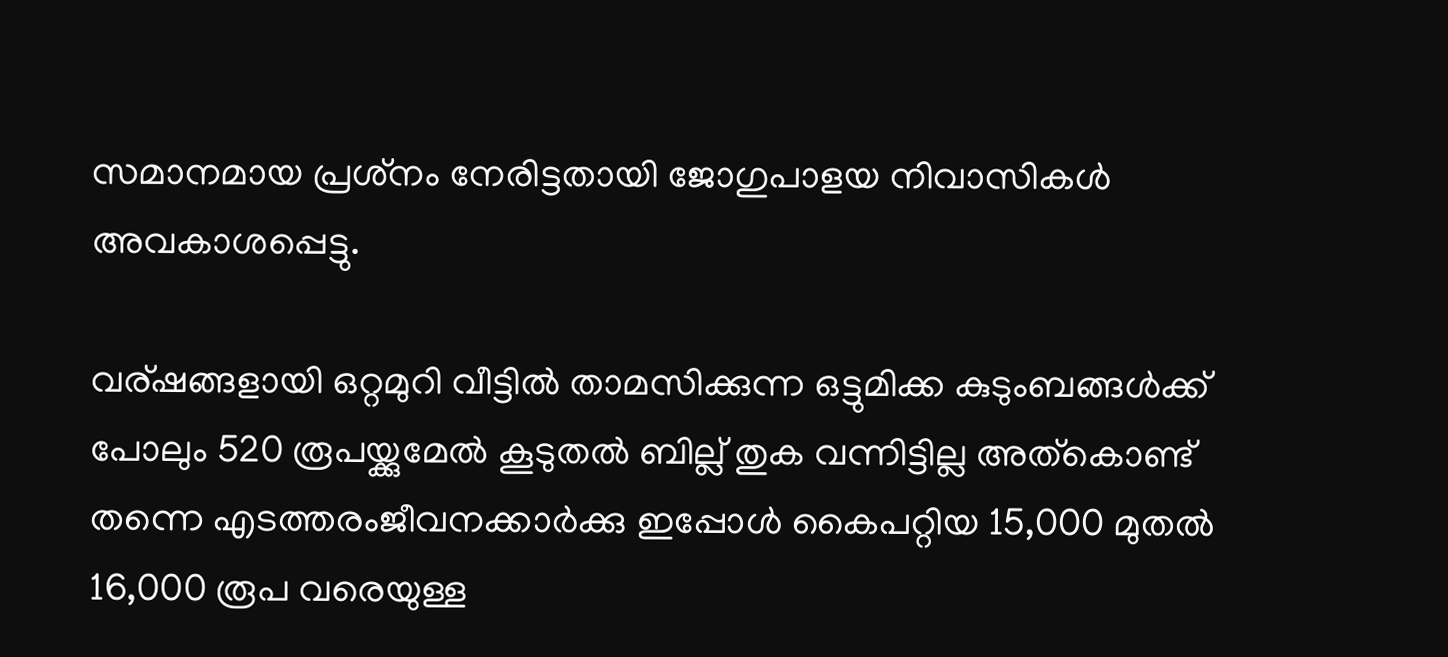സമാനമായ പ്രശ്‌നം നേരിട്ടതായി ജോഗുപാളയ നിവാസികൾ അവകാശപ്പെട്ടു.

വര്ഷങ്ങളായി ഒറ്റമുറി വീട്ടിൽ താമസിക്കുന്ന ഒട്ടുമിക്ക കുടുംബങ്ങൾക്ക് പോലും 520 രൂപയ്ക്കുമേൽ കൂടുതൽ ബില്ല് തുക വന്നിട്ടില്ല അത്കൊണ്ട് തന്നെ എടത്തരംജീവനക്കാർക്കു ഇപ്പോൾ കൈപറ്റിയ 15,000 മുതൽ 16,000 രൂപ വരെയുള്ള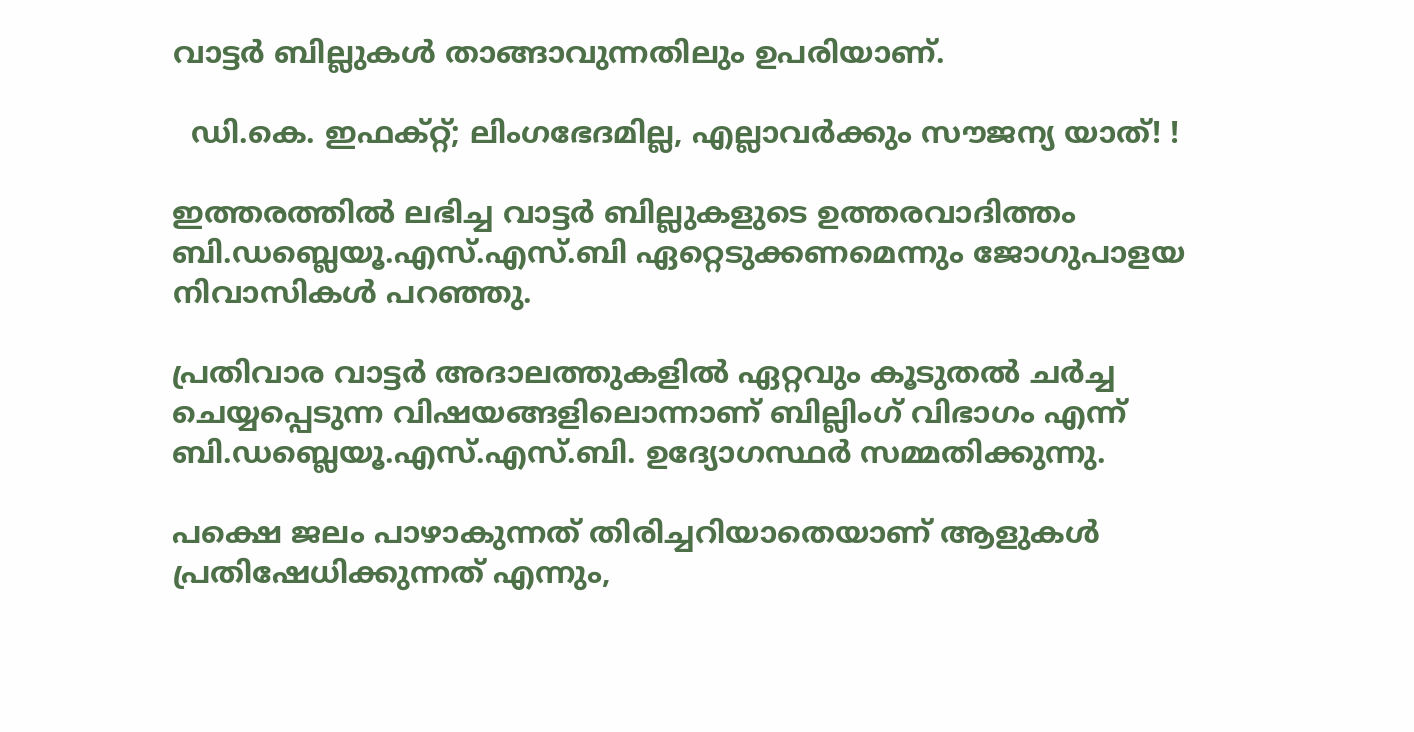വാട്ടർ ബില്ലുകൾ താങ്ങാവുന്നതിലും ഉപരിയാണ്.

  ഡി.കെ. ഇഫക്റ്റ്; ലിംഗഭേദമില്ല, എല്ലാവർക്കും സൗജന്യ യാത്! !

ഇത്തരത്തിൽ ലഭിച്ച വാട്ടർ ബില്ലുകളുടെ ഉത്തരവാദിത്തം ബി.ഡബ്ലെയൂ.എസ്.എസ്.ബി ഏറ്റെടുക്കണമെന്നും ജോഗുപാളയ നിവാസികൾ പറഞ്ഞു.

പ്രതിവാര വാട്ടർ അദാലത്തുകളിൽ ഏറ്റവും കൂടുതൽ ചർച്ച ചെയ്യപ്പെടുന്ന വിഷയങ്ങളിലൊന്നാണ് ബില്ലിംഗ് വിഭാഗം എന്ന് ബി.ഡബ്ലെയൂ.എസ്.എസ്.ബി. ഉദ്യോഗസ്ഥർ സമ്മതിക്കുന്നു.

പക്ഷെ ജലം പാഴാകുന്നത് തിരിച്ചറിയാതെയാണ് ആളുകൾ പ്രതിഷേധിക്കുന്നത് എന്നും,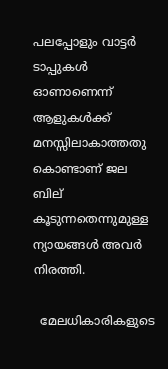പലപ്പോളും വാട്ടർ ടാപ്പുകൾ ഓണാണെന്ന് ആളുകൾക്ക് മനസ്സിലാകാത്തതു കൊണ്ടാണ് ജല ബില് കൂടുന്നതെന്നുമുള്ള ന്യായങ്ങൾ അവർ നിരത്തി.

  മേലധികാരികളുടെ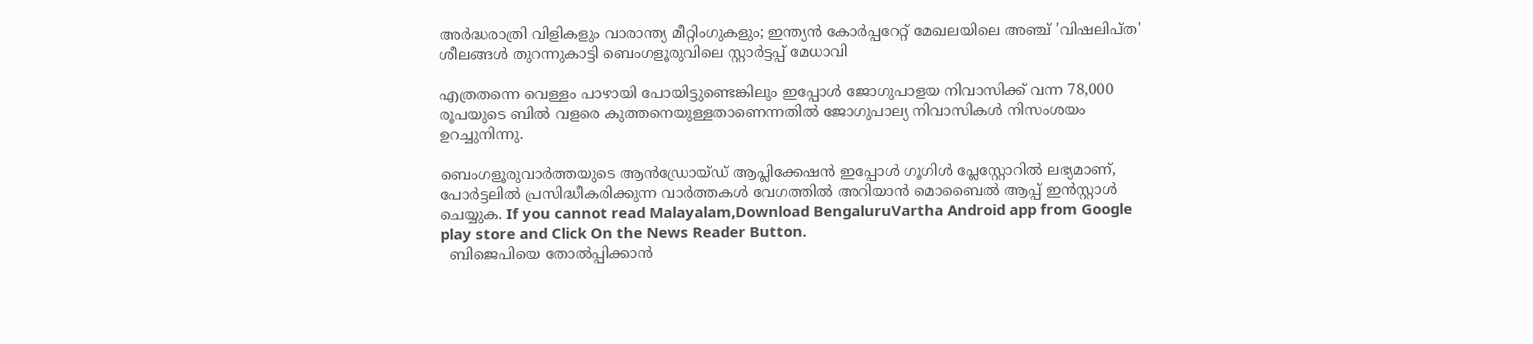അർദ്ധരാത്രി വിളികളും വാരാന്ത്യ മീറ്റിംഗുകളും; ഇന്ത്യൻ കോർപ്പറേറ്റ് മേഖലയിലെ അഞ്ച് 'വിഷലിപ്ത' ശീലങ്ങൾ തുറന്നുകാട്ടി ബെംഗളൂരുവിലെ സ്റ്റാർട്ടപ്പ് മേധാവി

എത്രതന്നെ വെള്ളം പാഴായി പോയിട്ടുണ്ടെങ്കിലും ഇപ്പോൾ ജോഗുപാളയ നിവാസിക്ക് വന്ന 78,000 രൂപയുടെ ബിൽ വളരെ കുത്തനെയുള്ളതാണെന്നതിൽ ജോഗുപാല്യ നിവാസികൾ നിസംശയം ഉറച്ചുനിന്നു.

ബെംഗളൂരുവാർത്തയുടെ ആൻഡ്രോയ്ഡ് ആപ്ലിക്കേഷൻ ഇപ്പോൾ ഗൂഗിൾ പ്ലേസ്റ്റോറിൽ ലഭ്യമാണ്, പോർട്ടലിൽ പ്രസിദ്ധീകരിക്കുന്ന വാർത്തകൾ വേഗത്തിൽ അറിയാൻ മൊബൈൽ ആപ്പ് ഇൻസ്റ്റാൾ ചെയ്യുക. If you cannot read Malayalam,Download BengaluruVartha Android app from Google play store and Click On the News Reader Button.
  ബിജെപിയെ തോല്‍പ്പിക്കാന്‍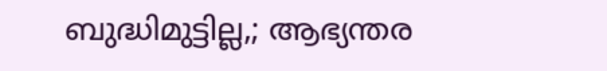ബുദ്ധിമുട്ടില്ല,; ആഭ്യന്തര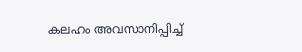കലഹം അവസാനിപ്പിച്ച്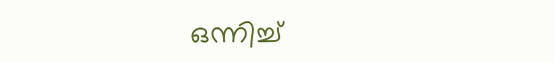ഒന്നിച്ച്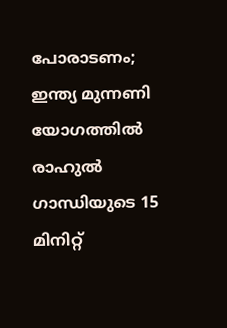പോരാടണം; ഇന്ത്യ മുന്നണി യോഗത്തിൽ രാഹുൽ ഗാന്ധിയുടെ 15 മിനിറ്റ്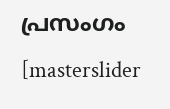പ്രസംഗം
[masterslider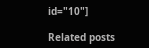id="10"]

Related posts